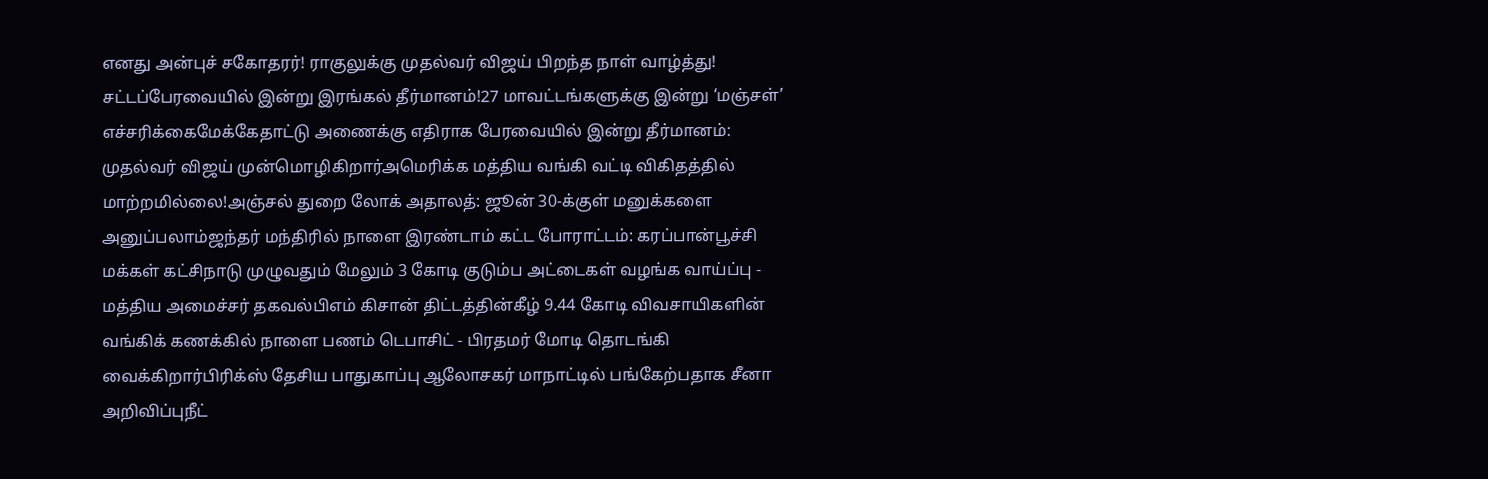எனது அன்புச் சகோதரர்! ராகுலுக்கு முதல்வர் விஜய் பிறந்த நாள் வாழ்த்து! சட்டப்பேரவையில் இன்று இரங்கல் தீர்மானம்!27 மாவட்டங்களுக்கு இன்று ‘மஞ்சள்’ எச்சரிக்கைமேக்கேதாட்டு அணைக்கு எதிராக பேரவையில் இன்று தீர்மானம்: முதல்வர் விஜய் முன்மொழிகிறார்அமெரிக்க மத்திய வங்கி வட்டி விகிதத்தில் மாற்றமில்லை!அஞ்சல் துறை லோக் அதாலத்: ஜூன் 30-க்குள் மனுக்களை அனுப்பலாம்ஜந்தர் மந்திரில் நாளை இரண்டாம் கட்ட போராட்டம்: கரப்பான்பூச்சி மக்கள் கட்சிநாடு முழுவதும் மேலும் 3 கோடி குடும்ப அட்டைகள் வழங்க வாய்ப்பு - மத்திய அமைச்சர் தகவல்பிஎம் கிசான் திட்டத்தின்கீழ் 9.44 கோடி விவசாயிகளின் வங்கிக் கணக்கில் நாளை பணம் டெபாசிட் - பிரதமர் மோடி தொடங்கி வைக்கிறார்பிரிக்ஸ் தேசிய பாதுகாப்பு ஆலோசகர் மாநாட்டில் பங்கேற்பதாக சீனா அறிவிப்புநீட்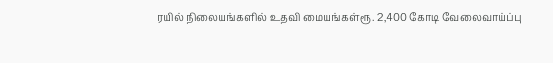ரயில் நிலையங்களில் உதவி மையங்கள்ரூ. 2,400 கோடி வேலைவாய்ப்பு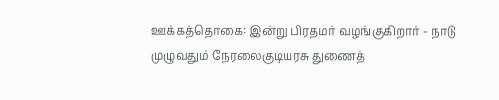ஊக்கத்தொகை: இன்று பிரதமர் வழங்குகிறார் - நாடு முழுவதும் நேரலைகுடியரசு துணைத்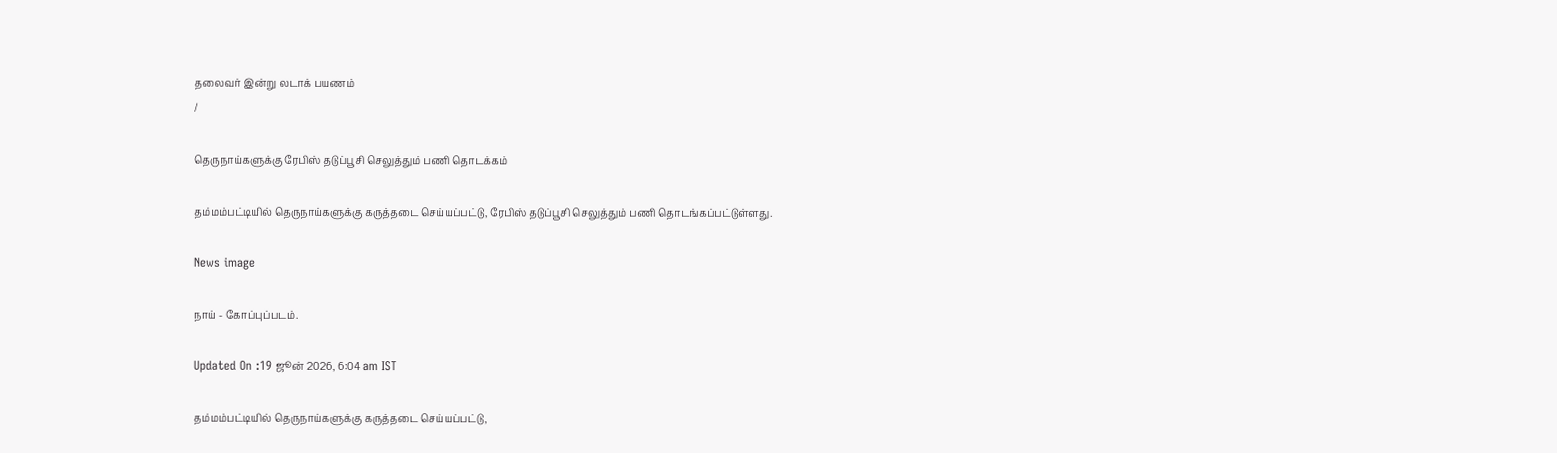தலைவர் இன்று லடாக் பயணம்
/

தெருநாய்களுக்கு ரேபிஸ் தடுப்பூசி செலுத்தும் பணி தொடக்கம்

தம்மம்பட்டியில் தெருநாய்களுக்கு கருத்தடை செய்யப்பட்டு, ரேபிஸ் தடுப்பூசி செலுத்தும் பணி தொடங்கப்பட்டுள்ளது.

News image

நாய் - கோப்புப்படம்.

Updated On :19 ஜூன் 2026, 6:04 am IST

தம்மம்பட்டியில் தெருநாய்களுக்கு கருத்தடை செய்யப்பட்டு,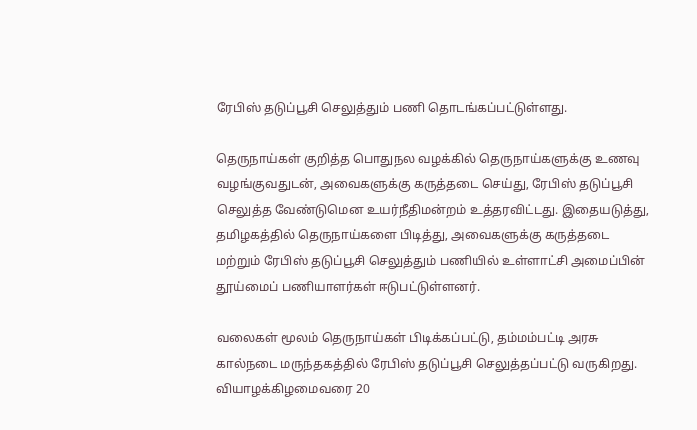ரேபிஸ் தடுப்பூசி செலுத்தும் பணி தொடங்கப்பட்டுள்ளது.

தெருநாய்கள் குறித்த பொதுநல வழக்கில் தெருநாய்களுக்கு உணவு வழங்குவதுடன், அவைகளுக்கு கருத்தடை செய்து, ரேபிஸ் தடுப்பூசி செலுத்த வேண்டுமென உயர்நீதிமன்றம் உத்தரவிட்டது. இதையடுத்து, தமிழகத்தில் தெருநாய்களை பிடித்து, அவைகளுக்கு கருத்தடை மற்றும் ரேபிஸ் தடுப்பூசி செலுத்தும் பணியில் உள்ளாட்சி அமைப்பின் தூய்மைப் பணியாளர்கள் ஈடுபட்டுள்ளனர்.

வலைகள் மூலம் தெருநாய்கள் பிடிக்கப்பட்டு, தம்மம்பட்டி அரசு கால்நடை மருந்தகத்தில் ரேபிஸ் தடுப்பூசி செலுத்தப்பட்டு வருகிறது. வியாழக்கிழமைவரை 20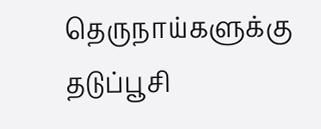தெருநாய்களுக்கு தடுப்பூசி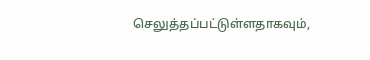செலுத்தப்பட்டுள்ளதாகவும்,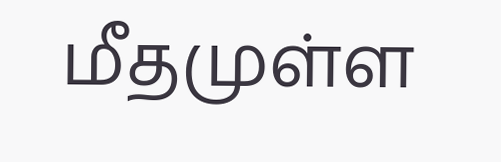மீதமுள்ள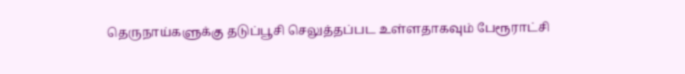தெருநாய்களுக்கு தடுப்பூசி செலுத்தப்பட உள்ளதாகவும் பேரூராட்சி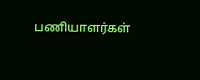பணியாளர்கள்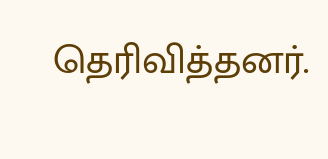தெரிவித்தனர்.